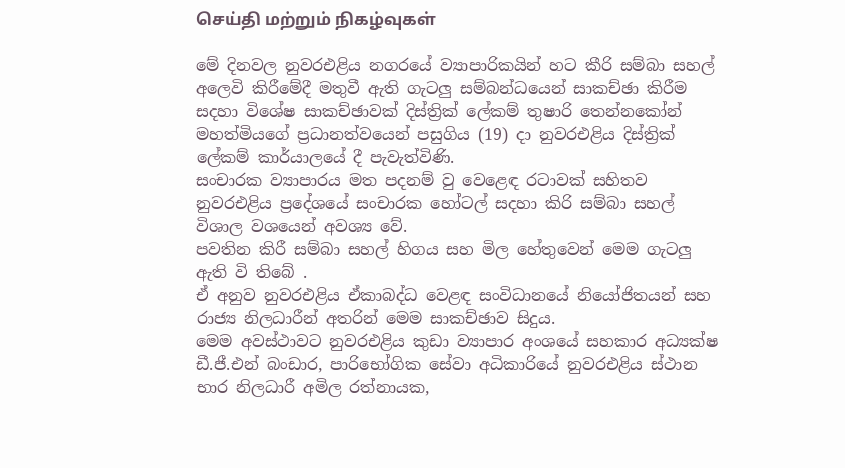செய்தி மற்றும் நிகழ்வுகள்

මේ දිනවල නුවරඑළිය නගරයේ ව්‍යාපාරිකයින් හට කීරි සම්බා සහල් අලෙවි කිරීමේදී මතුවී ඇති ගැටලු සම්බන්ධයෙන් සාකච්ඡා කිරීම සදහා විශේෂ සාකච්ඡාවක් දිස්ත්‍රික් ලේකම් තුෂාරි තෙන්නකෝන් මහත්මියගේ ප්‍රධානත්වයෙන් පසුගිය (19) දා නුවරඑළිය දිස්ත්‍රික් ලේකම් කාර්යාලයේ දී පැවැත්විණි.
සංචාරක ව්‍යාපාරය මත පදනම් වු වෙළෙඳ රටාවක් සහිතව නුවරඑළිය ප්‍රදේශයේ සංචාරක හෝටල් සදහා කිරි සම්බා සහල් විශාල වශයෙන් අවශ්‍ය වේ.
පවතින කිරී සම්බා සහල් හිගය සහ මිල හේතුවෙන් මෙම ගැටලු ඇති වි තිබේ .
ඒ අනුව නුවරඑළිය ඒකාබද්ධ වෙළඳ සංවිධානයේ නියෝජිතයන් සහ රාජ්‍ය නිලධාරීන් අතරින් මෙම සාකච්ඡාව සිදුය.
මෙම අවස්ථාවට නුවරඑළිය කුඩා ව්‍යාපාර අංශයේ සහකාර අධ්‍යක්ෂ ඩී.ජී.එන් බංඩාර, පාරිභෝගික සේවා අධිකාරියේ නුවරඑළිය ස්ථාන භාර නිලධාරී අමිල රත්නායක,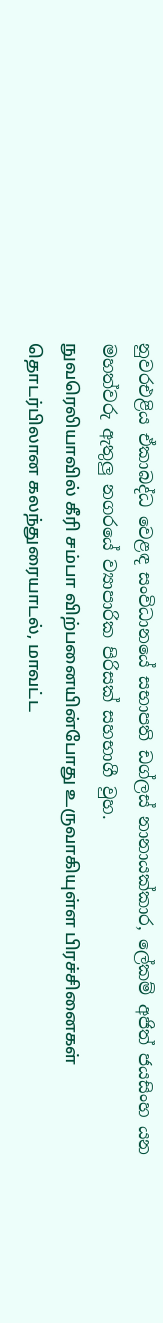නුවරඑළිය ඒකාබද්ධ වෙළඳ සංවිධානයේ සභාපති ඩග්ලස් නානායක්කාර, ලේකම් අජිත් ජයසිංහ යන මහත්වරු ඇතුලු නගරයේ ව්‍යාපාරික පිරිසක් සහභාගී වුහ.
நுவரெலியாவில் கீரி சம்பா விற்பனையின்போது உருவாகியுள்ள பிரச்சினைகள் தொடர்பிலான கலந்துரையாடல், மாவட்ட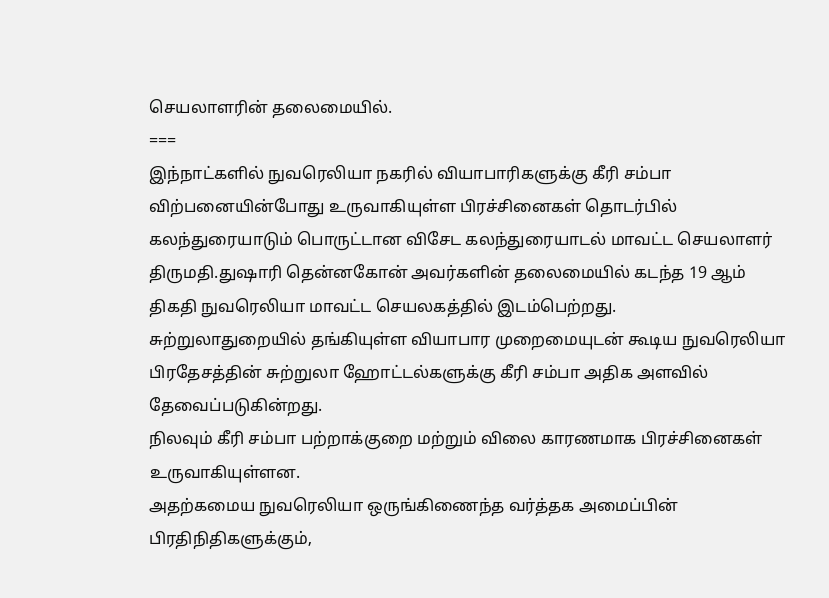செயலாளரின் தலைமையில்.
===
இந்நாட்களில் நுவரெலியா நகரில் வியாபாரிகளுக்கு கீரி சம்பா விற்பனையின்போது உருவாகியுள்ள பிரச்சினைகள் தொடர்பில் கலந்துரையாடும் பொருட்டான விசேட கலந்துரையாடல் மாவட்ட செயலாளர் திருமதி.துஷாரி தென்னகோன் அவர்களின் தலைமையில் கடந்த 19 ஆம் திகதி நுவரெலியா மாவட்ட செயலகத்தில் இடம்பெற்றது.
சுற்றுலாதுறையில் தங்கியுள்ள வியாபார முறைமையுடன் கூடிய நுவரெலியா பிரதேசத்தின் சுற்றுலா ஹோட்டல்களுக்கு கீரி சம்பா அதிக அளவில் தேவைப்படுகின்றது.
நிலவும் கீரி சம்பா பற்றாக்குறை மற்றும் விலை காரணமாக பிரச்சினைகள் உருவாகியுள்ளன.
அதற்கமைய நுவரெலியா ஒருங்கிணைந்த வர்த்தக அமைப்பின் பிரதிநிதிகளுக்கும்,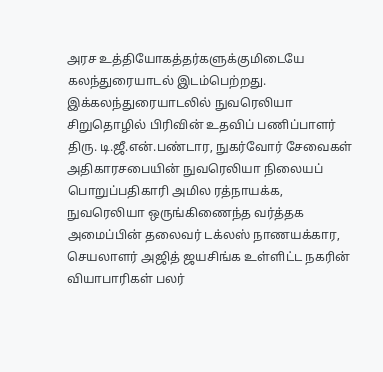அரச உத்தியோகத்தர்களுக்குமிடையே கலந்துரையாடல் இடம்பெற்றது.
இக்கலந்துரையாடலில் நுவரெலியா சிறுதொழில் பிரிவின் உதவிப் பணிப்பாளர் திரு. டி.ஜீ.என்.பண்டார, நுகர்வோர் சேவைகள் அதிகாரசபையின் நுவரெலியா நிலையப் பொறுப்பதிகாரி அமில ரத்நாயக்க, நுவரெலியா ஒருங்கிணைந்த வர்த்தக அமைப்பின் தலைவர் டக்லஸ் நாணயக்கார, செயலாளர் அஜித் ஜயசிங்க உள்ளிட்ட நகரின் வியாபாரிகள் பலர்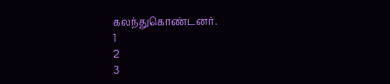கலந்துகொண்டனர்.
1
2
3